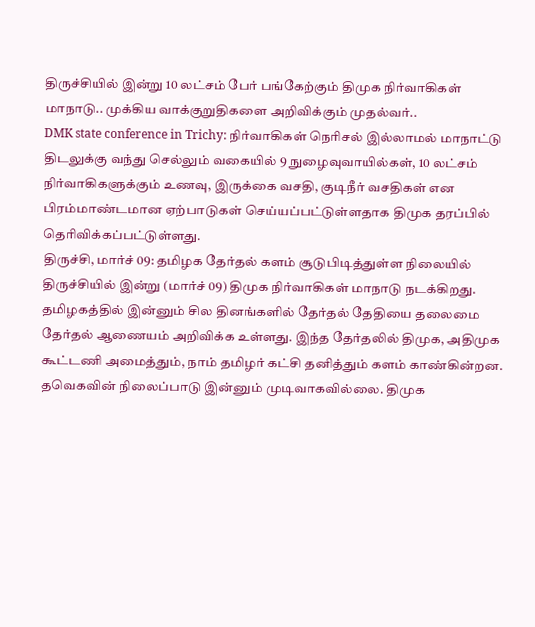திருச்சியில் இன்று 10 லட்சம் பேர் பங்கேற்கும் திமுக நிர்வாகிகள் மாநாடு.. முக்கிய வாக்குறுதிகளை அறிவிக்கும் முதல்வர்..
DMK state conference in Trichy: நிர்வாகிகள் நெரிசல் இல்லாமல் மாநாட்டு திடலுக்கு வந்து செல்லும் வகையில் 9 நுழைவுவாயில்கள், 10 லட்சம் நிர்வாகிகளுக்கும் உணவு, இருக்கை வசதி, குடிநீர் வசதிகள் என பிரம்மாண்டமான ஏற்பாடுகள் செய்யப்பட்டுள்ளதாக திமுக தரப்பில் தெரிவிக்கப்பட்டுள்ளது.
திருச்சி, மார்ச் 09: தமிழக தேர்தல் களம் சூடுபிடித்துள்ள நிலையில் திருச்சியில் இன்று (மார்ச் 09) திமுக நிர்வாகிகள் மாநாடு நடக்கிறது. தமிழகத்தில் இன்னும் சில தினங்களில் தேர்தல் தேதியை தலைமை தேர்தல் ஆணையம் அறிவிக்க உள்ளது. இந்த தேர்தலில் திமுக, அதிமுக கூட்டணி அமைத்தும், நாம் தமிழர் கட்சி தனித்தும் களம் காண்கின்றன. தவெகவின் நிலைப்பாடு இன்னும் முடிவாகவில்லை. திமுக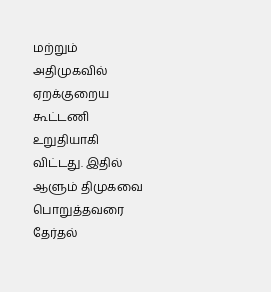மற்றும் அதிமுகவில் ஏறக்குறைய கூட்டணி உறுதியாகி விட்டது. இதில் ஆளும் திமுகவை பொறுத்தவரை தேர்தல்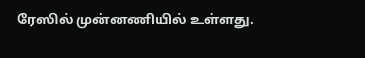ரேஸில் முன்னணியில் உள்ளது.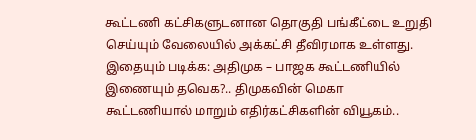கூட்டணி கட்சிகளுடனான தொகுதி பங்கீட்டை உறுதி செய்யும் வேலையில் அக்கட்சி தீவிரமாக உள்ளது.
இதையும் படிக்க: அதிமுக – பாஜக கூட்டணியில் இணையும் தவெக?.. திமுகவின் மெகா கூட்டணியால் மாறும் எதிர்கட்சிகளின் வியூகம்..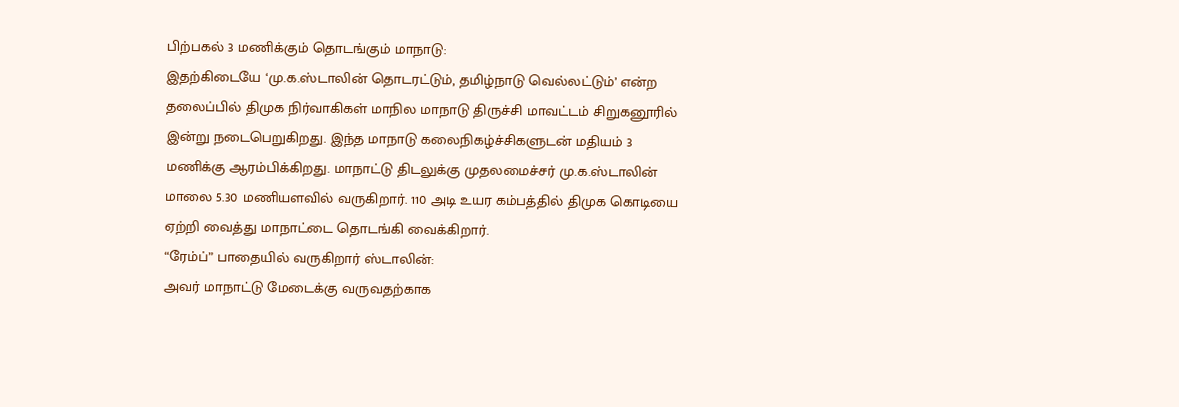பிற்பகல் 3 மணிக்கும் தொடங்கும் மாநாடு:
இதற்கிடையே ‘மு.க.ஸ்டாலின் தொடரட்டும், தமிழ்நாடு வெல்லட்டும்’ என்ற தலைப்பில் திமுக நிர்வாகிகள் மாநில மாநாடு திருச்சி மாவட்டம் சிறுகனூரில் இன்று நடைபெறுகிறது. இந்த மாநாடு கலைநிகழ்ச்சிகளுடன் மதியம் 3 மணிக்கு ஆரம்பிக்கிறது. மாநாட்டு திடலுக்கு முதலமைச்சர் மு.க.ஸ்டாலின் மாலை 5.30 மணியளவில் வருகிறார். 110 அடி உயர கம்பத்தில் திமுக கொடியை ஏற்றி வைத்து மாநாட்டை தொடங்கி வைக்கிறார்.
“ரேம்ப்” பாதையில் வருகிறார் ஸ்டாலின்:
அவர் மாநாட்டு மேடைக்கு வருவதற்காக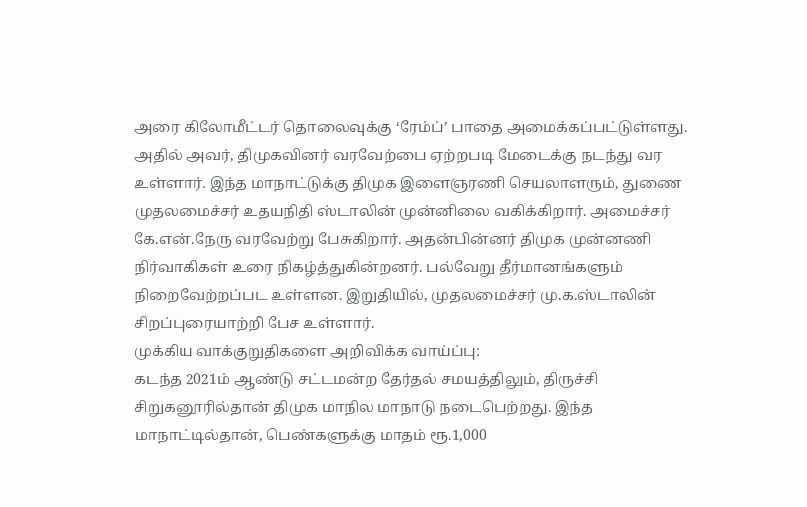அரை கிலோமீட்டர் தொலைவுக்கு ‘ரேம்ப்’ பாதை அமைக்கப்பட்டுள்ளது. அதில் அவர், திமுகவினர் வரவேற்பை ஏற்றபடி மேடைக்கு நடந்து வர உள்ளார். இந்த மாநாட்டுக்கு திமுக இளைஞரணி செயலாளரும், துணை முதலமைச்சர் உதயநிதி ஸ்டாலின் முன்னிலை வகிக்கிறார். அமைச்சர் கே.என்.நேரு வரவேற்று பேசுகிறார். அதன்பின்னர் திமுக முன்னணி நிர்வாகிகள் உரை நிகழ்த்துகின்றனர். பல்வேறு தீர்மானங்களும் நிறைவேற்றப்பட உள்ளன. இறுதியில், முதலமைச்சர் மு.க.ஸ்டாலின் சிறப்புரையாற்றி பேச உள்ளார்.
முக்கிய வாக்குறுதிகளை அறிவிக்க வாய்ப்பு:
கடந்த 2021ம் ஆண்டு சட்டமன்ற தேர்தல் சமயத்திலும், திருச்சி சிறுகனூரில்தான் திமுக மாநில மாநாடு நடைபெற்றது. இந்த மாநாட்டில்தான், பெண்களுக்கு மாதம் ரூ.1,000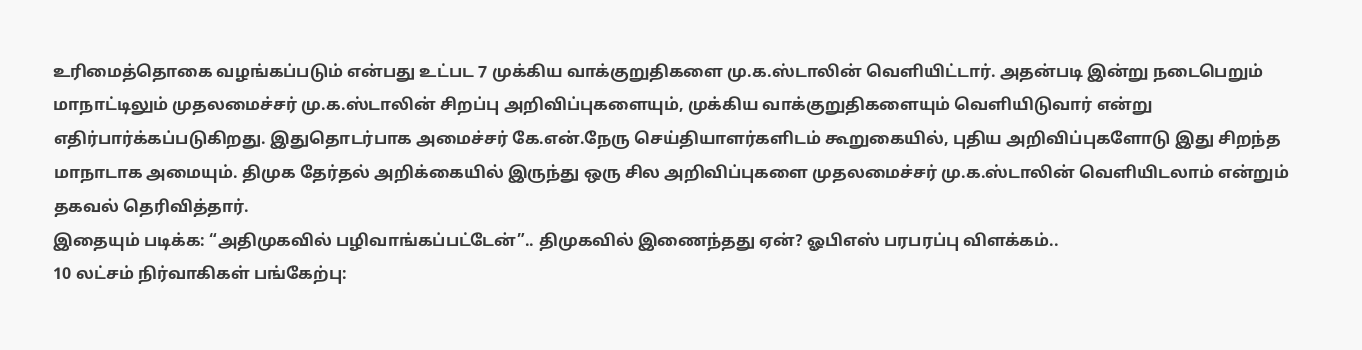உரிமைத்தொகை வழங்கப்படும் என்பது உட்பட 7 முக்கிய வாக்குறுதிகளை மு.க.ஸ்டாலின் வெளியிட்டார். அதன்படி இன்று நடைபெறும் மாநாட்டிலும் முதலமைச்சர் மு.க.ஸ்டாலின் சிறப்பு அறிவிப்புகளையும், முக்கிய வாக்குறுதிகளையும் வெளியிடுவார் என்று எதிர்பார்க்கப்படுகிறது. இதுதொடர்பாக அமைச்சர் கே.என்.நேரு செய்தியாளர்களிடம் கூறுகையில், புதிய அறிவிப்புகளோடு இது சிறந்த மாநாடாக அமையும். திமுக தேர்தல் அறிக்கையில் இருந்து ஒரு சில அறிவிப்புகளை முதலமைச்சர் மு.க.ஸ்டாலின் வெளியிடலாம் என்றும் தகவல் தெரிவித்தார்.
இதையும் படிக்க: “அதிமுகவில் பழிவாங்கப்பட்டேன்”.. திமுகவில் இணைந்தது ஏன்? ஓபிஎஸ் பரபரப்பு விளக்கம்..
10 லட்சம் நிர்வாகிகள் பங்கேற்பு: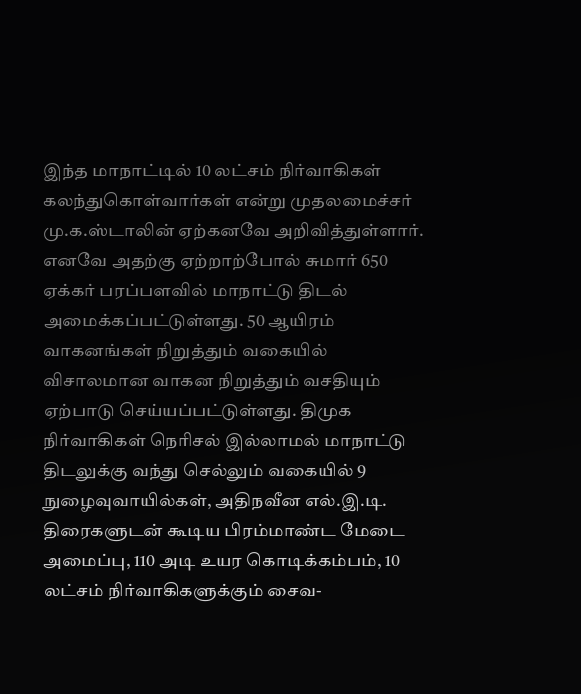இந்த மாநாட்டில் 10 லட்சம் நிர்வாகிகள் கலந்துகொள்வார்கள் என்று முதலமைச்சர் மு.க.ஸ்டாலின் ஏற்கனவே அறிவித்துள்ளார். எனவே அதற்கு ஏற்றாற்போல் சுமார் 650 ஏக்கர் பரப்பளவில் மாநாட்டு திடல் அமைக்கப்பட்டுள்ளது. 50 ஆயிரம் வாகனங்கள் நிறுத்தும் வகையில் விசாலமான வாகன நிறுத்தும் வசதியும் ஏற்பாடு செய்யப்பட்டுள்ளது. திமுக நிர்வாகிகள் நெரிசல் இல்லாமல் மாநாட்டு திடலுக்கு வந்து செல்லும் வகையில் 9 நுழைவுவாயில்கள், அதிநவீன எல்.இ.டி. திரைகளுடன் கூடிய பிரம்மாண்ட மேடை அமைப்பு, 110 அடி உயர கொடிக்கம்பம், 10 லட்சம் நிர்வாகிகளுக்கும் சைவ-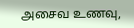அசைவ உணவு,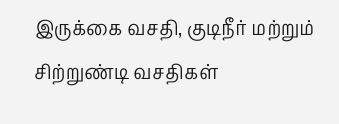இருக்கை வசதி, குடிநீர் மற்றும் சிற்றுண்டி வசதிகள்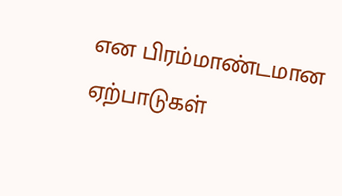என பிரம்மாண்டமான ஏற்பாடுகள்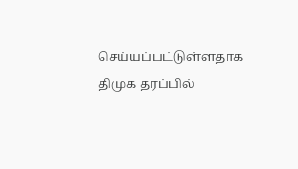செய்யப்பட்டுள்ளதாக திமுக தரப்பில்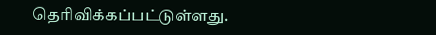தெரிவிக்கப்பட்டுள்ளது.